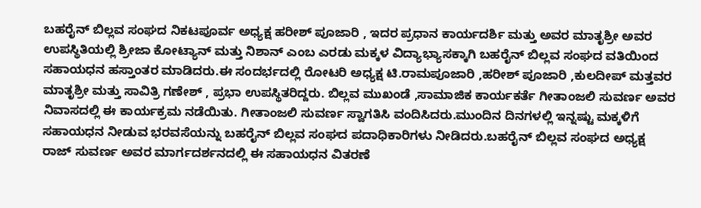ಬಹರೈನ್ ಬಿಲ್ಲವ ಸಂಘದ ನಿಕಟಪೂರ್ವ ಅಧ್ಯಕ್ಷ ಹರೀಶ್ ಪೂಜಾರಿ , ಇದರ ಪ್ರಧಾನ ಕಾರ್ಯದರ್ಶಿ ಮತ್ತು ಅವರ ಮಾತೃಶ್ರೀ ಅವರ ಉಪಸ್ಥಿತಿಯಲ್ಲಿ ಶ್ರೀಜಾ ಕೋಟ್ಯಾನ್ ಮತ್ತು ನಿಶಾನ್ ಎಂಬ ಎರಡು ಮಕ್ಕಳ ವಿದ್ಯಾಭ್ಯಾಸಕ್ಕಾಗಿ ಬಹರೈನ್ ಬಿಲ್ಲವ ಸಂಘದ ವತಿಯಿಂದ ಸಹಾಯಧನ ಹಸ್ತಾಂತರ ಮಾಡಿದರು.ಈ ಸಂದರ್ಭದಲ್ಲಿ ರೋಟರಿ ಅಧ್ಯಕ್ಷ ಟಿ.ರಾಮಪೂಜಾರಿ ,ಹರೀಶ್ ಪೂಜಾರಿ ,ಕುಲದೀಪ್ ಮತ್ತವರ ಮಾತೃಶ್ರೀ ಮತ್ತು ಸಾವಿತ್ರಿ ಗಣೇಶ್ , ಪ್ರಭಾ ಉಪಸ್ಥಿತರಿದ್ದರು. ಬಿಲ್ಲವ ಮುಖಂಡೆ ,ಸಾಮಾಜಿಕ ಕಾರ್ಯಕರ್ತೆ ಗೀತಾಂಜಲಿ ಸುವರ್ಣ ಅವರ ನಿವಾಸದಲ್ಲಿ ಈ ಕಾರ್ಯಕ್ರಮ ನಡೆಯಿತು. ಗೀತಾಂಜಲಿ ಸುವರ್ಣ ಸ್ವಾಗತಿಸಿ ವಂದಿಸಿದರು.ಮುಂದಿನ ದಿನಗಳಲ್ಲಿ ಇನ್ನಷ್ಟು ಮಕ್ಕಳಿಗೆ ಸಹಾಯಧನ ನೀಡುವ ಭರವಸೆಯನ್ನು ಬಹರೈನ್ ಬಿಲ್ಲವ ಸಂಘದ ಪದಾಧಿಕಾರಿಗಳು ನೀಡಿದರು.ಬಹರೈನ್ ಬಿಲ್ಲವ ಸಂಘದ ಅಧ್ಯಕ್ಷ ರಾಜ್ ಸುವರ್ಣ ಅವರ ಮಾರ್ಗದರ್ಶನದಲ್ಲಿ ಈ ಸಹಾಯಧನ ವಿತರಣೆ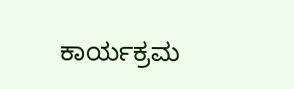ಕಾರ್ಯಕ್ರಮ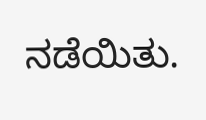ನಡೆಯಿತು.